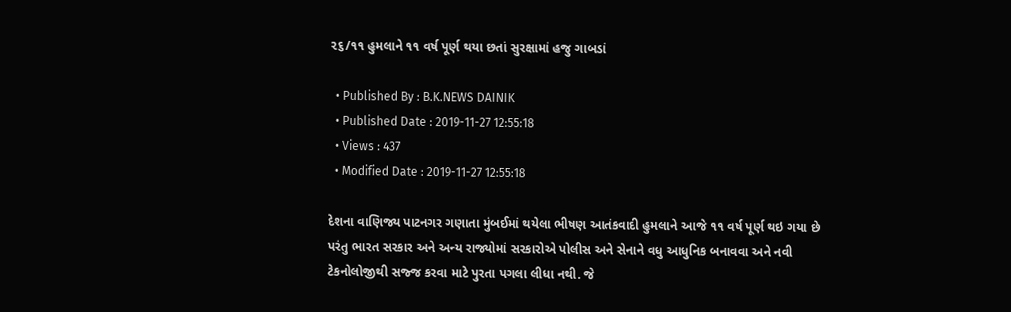૨૬/૧૧ હુમલાને ૧૧ વર્ષ પૂર્ણ થયા છતાં સુરક્ષામાં હજુ ગાબડાં

  • Published By : B.K.NEWS DAINIK
  • Published Date : 2019-11-27 12:55:18
  • Views : 437
  • Modified Date : 2019-11-27 12:55:18

દેશના વાણિજ્ય પાટનગર ગણાતા મુંબઈમાં થયેલા ભીષણ આતંકવાદી હુમલાને આજે ૧૧ વર્ષ પૂર્ણ થઇ ગયા છે પરંતુ ભારત સરકાર અને અન્ય રાજ્યોમાં સરકારોએ પોલીસ અને સેનાને વધુ આધુનિક બનાવવા અને નવી ટેકનોલોજીથી સજ્જ કરવા માટે પુરતા પગલા લીધા નથી. જે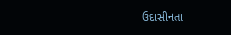ઉદાસીનતા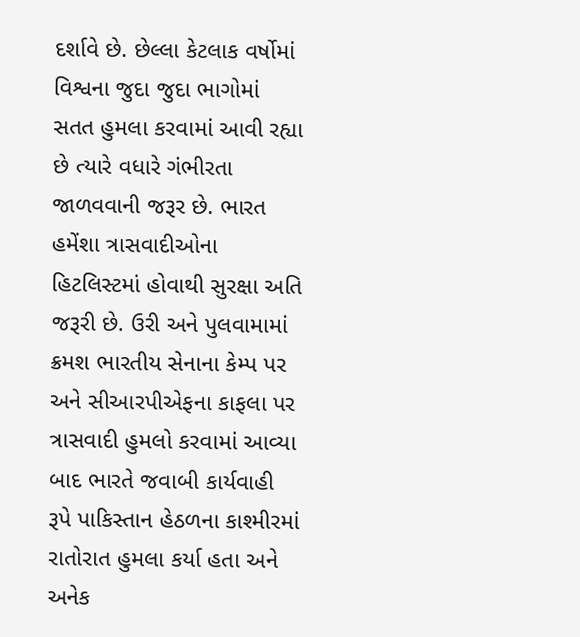દર્શાવે છે. છેલ્લા કેટલાક વર્ષોમાં વિશ્વના જુદા જુદા ભાગોમાં સતત હુમલા કરવામાં આવી રહ્યા છે ત્યારે વધારે ગંભીરતા જાળવવાની જરૂર છે. ભારત હમેંશા ત્રાસવાદીઓના હિટલિસ્ટમાં હોવાથી સુરક્ષા અતિ જરૂરી છે. ઉરી અને પુલવામામાં ક્રમશ ભારતીય સેનાના કેમ્પ પર અને સીઆરપીએફના કાફલા પર  ત્રાસવાદી હુમલો કરવામાં આવ્યા બાદ ભારતે જવાબી કાર્યવાહી રૂપે પાકિસ્તાન હેઠળના કાશ્મીરમાં રાતોરાત હુમલા કર્યા હતા અને અનેક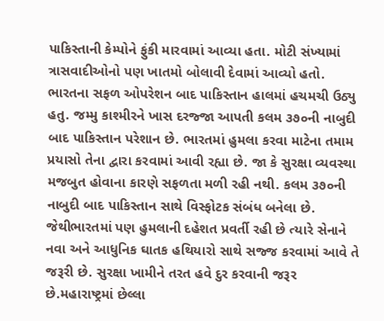પાકિસ્તાની કેમ્પોને ફુંકી મારવામાં આવ્યા હતા. મોટી સંખ્યામાં ત્રાસવાદીઓનો પણ ખાતમો બોલાવી દેવામાં આવ્યો હતો. ભારતના સફળ ઓપરેશન બાદ પાકિસ્તાન હાલમાં હચમચી ઉઠ્યુ હતુ. જમ્મુ કાશ્મીરને ખાસ દરજ્જા આપતી કલમ ૩૭૦ની નાબુદી બાદ પાકિસ્તાન પરેશાન છે. ભારતમાં હુમલા કરવા માટેના તમામ પ્રયાસો તેના દ્વારા કરવામાં આવી રહ્યા છે. જા કે સુરક્ષા વ્યવસ્થા મજબુત હોવાના કારણે સફળતા મળી રહી નથી. કલમ ૩૭૦ની નાબુદી બાદ પાકિસ્તાન સાથે વિસ્ફોટક સંબંધ બનેલા છે. જેથીભારતમાં પણ હુમલાની દહેશત પ્રવર્તી રહી છે ત્યારે સેનાને નવા અને આધુનિક ઘાતક હથિયારો સાથે સજ્જ કરવામાં આવે તે જરૂરી છે. સુરક્ષા ખામીને તરત હવે દુર કરવાની જરૂર છે.મહારાષ્ટ્રમાં છેલ્લા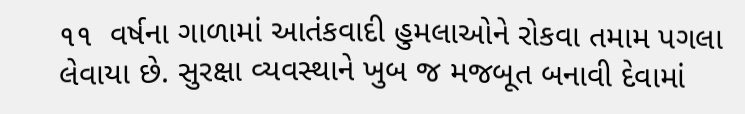૧૧  વર્ષના ગાળામાં આતંકવાદી હુમલાઓને રોકવા તમામ પગલા લેવાયા છે. સુરક્ષા વ્યવસ્થાને ખુબ જ મજબૂત બનાવી દેવામાં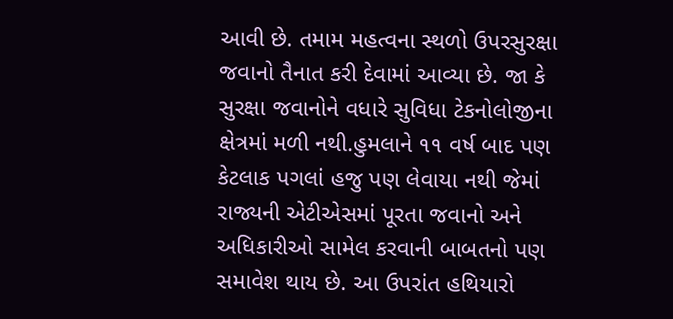આવી છે. તમામ મહત્વના સ્થળો ઉપરસુરક્ષા જવાનો તૈનાત કરી દેવામાં આવ્યા છે. જા કે સુરક્ષા જવાનોને વધારે સુવિધા ટેકનોલોજીના ક્ષેત્રમાં મળી નથી.હુમલાને ૧૧ વર્ષ બાદ પણ કેટલાક પગલાં હજુ પણ લેવાયા નથી જેમાં રાજ્યની એટીએસમાં પૂરતા જવાનો અને અધિકારીઓ સામેલ કરવાની બાબતનો પણ સમાવેશ થાય છે. આ ઉપરાંત હથિયારો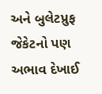અને બુલેટપ્રુફ જેકેટનો પણ અભાવ દેખાઈ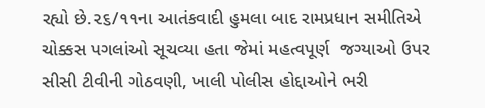રહ્યો છે.૨૬/૧૧ના આતંકવાદી હુમલા બાદ રામપ્રધાન સમીતિએ ચોક્કસ પગલાંઓ સૂચવ્યા હતા જેમાં મહત્વપૂર્ણ  જગ્યાઓ ઉપર સીસી ટીવીની ગોઠવણી, ખાલી પોલીસ હોદ્દાઓને ભરી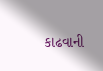કાઢવાની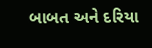બાબત અને દરિયા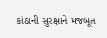કાંઠાની સુરક્ષાને મજબૂત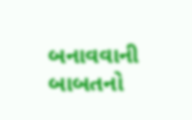બનાવવાની બાબતનો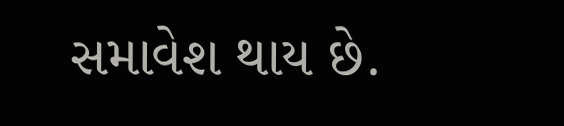સમાવેશ થાય છે.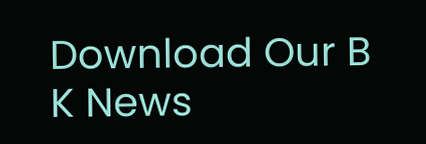Download Our B K News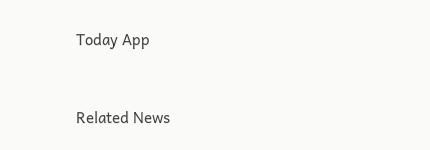Today App



Related News